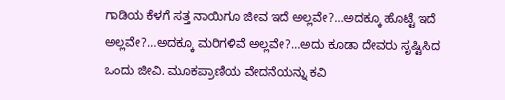ಗಾಡಿಯ ಕೆಳಗೆ ಸತ್ತ ನಾಯಿಗೂ ಜೀವ ಇದೆ ಅಲ್ಲವೇ?…ಅದಕ್ಕೂ ಹೊಟ್ಟೆ ಇದೆ ಅಲ್ಲವೇ?…ಅದಕ್ಕೂ ಮರಿಗಳಿವೆ ಅಲ್ಲವೇ?…ಅದು ಕೂಡಾ ದೇವರು ಸೃಷ್ಟಿಸಿದ ಒಂದು ಜೀವಿ. ಮೂಕಪ್ರಾಣಿಯ ವೇದನೆಯನ್ನು ಕವಿ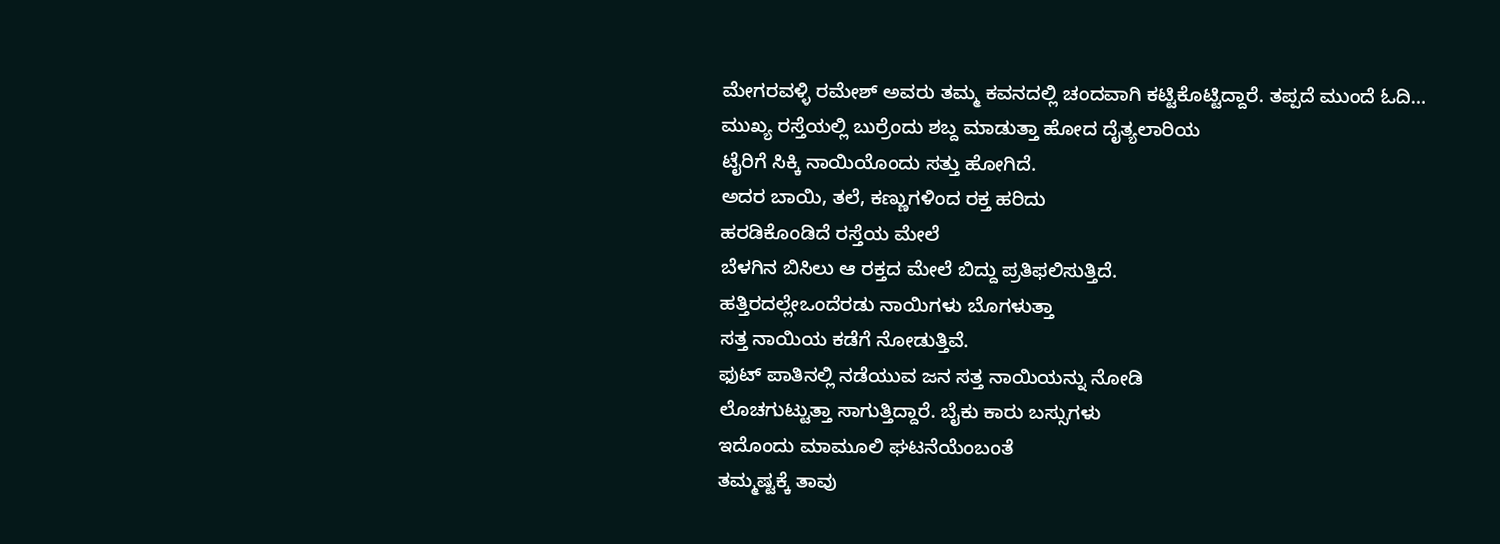ಮೇಗರವಳ್ಳಿ ರಮೇಶ್ ಅವರು ತಮ್ಮ ಕವನದಲ್ಲಿ ಚಂದವಾಗಿ ಕಟ್ಟಿಕೊಟ್ಟಿದ್ದಾರೆ. ತಪ್ಪದೆ ಮುಂದೆ ಓದಿ…
ಮುಖ್ಯ ರಸ್ತೆಯಲ್ಲಿ ಬುರ್ರೆಂದು ಶಬ್ದ ಮಾಡುತ್ತಾ ಹೋದ ದೈತ್ಯಲಾರಿಯ
ಟೈರಿಗೆ ಸಿಕ್ಕಿ ನಾಯಿಯೊಂದು ಸತ್ತು ಹೋಗಿದೆ.
ಅದರ ಬಾಯಿ, ತಲೆ, ಕಣ್ಣುಗಳಿಂದ ರಕ್ತ ಹರಿದು
ಹರಡಿಕೊಂಡಿದೆ ರಸ್ತೆಯ ಮೇಲೆ
ಬೆಳಗಿನ ಬಿಸಿಲು ಆ ರಕ್ತದ ಮೇಲೆ ಬಿದ್ದು ಪ್ರತಿಫಲಿಸುತ್ತಿದೆ.
ಹತ್ತಿರದಲ್ಲೇಒಂದೆರಡು ನಾಯಿಗಳು ಬೊಗಳುತ್ತಾ
ಸತ್ತ ನಾಯಿಯ ಕಡೆಗೆ ನೋಡುತ್ತಿವೆ.
ಫುಟ್ ಪಾತಿನಲ್ಲಿ ನಡೆಯುವ ಜನ ಸತ್ತ ನಾಯಿಯನ್ನು ನೋಡಿ
ಲೊಚಗುಟ್ಟುತ್ತಾ ಸಾಗುತ್ತಿದ್ದಾರೆ. ಬೈಕು ಕಾರು ಬಸ್ಸುಗಳು
ಇದೊಂದು ಮಾಮೂಲಿ ಘಟನೆಯೆಂಬಂತೆ
ತಮ್ಮಷ್ಟಕ್ಕೆ ತಾವು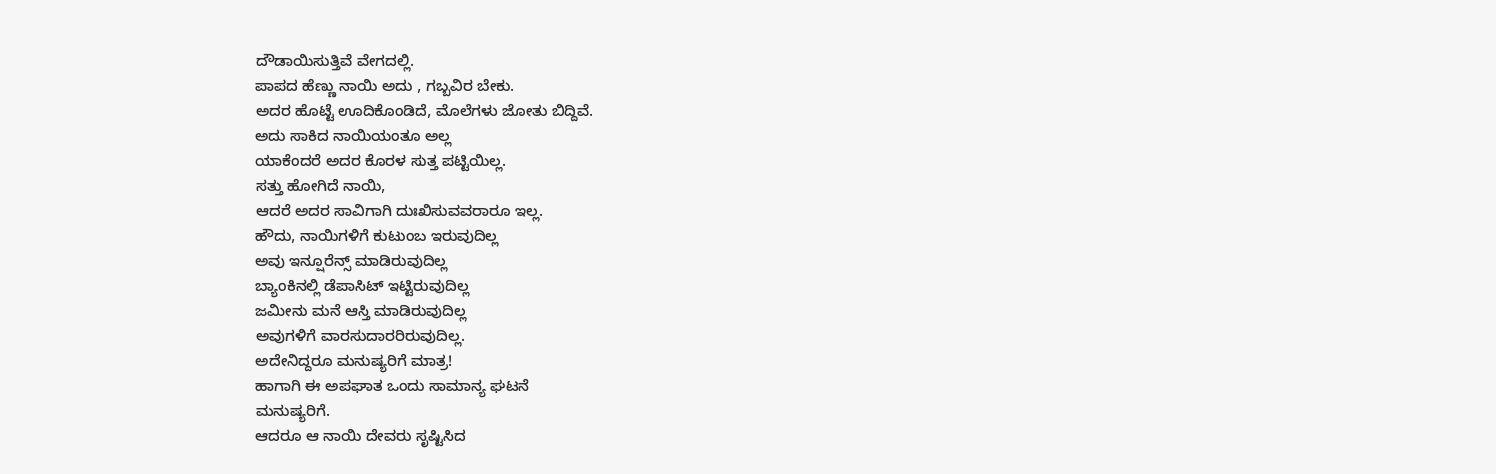ದೌಡಾಯಿಸುತ್ತಿವೆ ವೇಗದಲ್ಲಿ.
ಪಾಪದ ಹೆಣ್ಣು ನಾಯಿ ಅದು , ಗಬ್ಬವಿರ ಬೇಕು.
ಅದರ ಹೊಟ್ಟೆ ಊದಿಕೊಂಡಿದೆ, ಮೊಲೆಗಳು ಜೋತು ಬಿದ್ದಿವೆ.
ಅದು ಸಾಕಿದ ನಾಯಿಯಂತೂ ಅಲ್ಲ
ಯಾಕೆಂದರೆ ಅದರ ಕೊರಳ ಸುತ್ತ ಪಟ್ಟಿಯಿಲ್ಲ.
ಸತ್ತು ಹೋಗಿದೆ ನಾಯಿ,
ಆದರೆ ಅದರ ಸಾವಿಗಾಗಿ ದುಃಖಿಸುವವರಾರೂ ಇಲ್ಲ.
ಹೌದು, ನಾಯಿಗಳಿಗೆ ಕುಟುಂಬ ಇರುವುದಿಲ್ಲ
ಅವು ಇನ್ಷೂರೆನ್ಸ್ ಮಾಡಿರುವುದಿಲ್ಲ
ಬ್ಯಾಂಕಿನಲ್ಲಿ ಡೆಪಾಸಿಟ್ ಇಟ್ಟಿರುವುದಿಲ್ಲ
ಜಮೀನು ಮನೆ ಆಸ್ತಿ ಮಾಡಿರುವುದಿಲ್ಲ
ಅವುಗಳಿಗೆ ವಾರಸುದಾರರಿರುವುದಿಲ್ಲ.
ಅದೇನಿದ್ದರೂ ಮನುಷ್ಯರಿಗೆ ಮಾತ್ರ!
ಹಾಗಾಗಿ ಈ ಅಪಘಾತ ಒಂದು ಸಾಮಾನ್ಯ ಘಟನೆ
ಮನುಷ್ಯರಿಗೆ.
ಆದರೂ ಆ ನಾಯಿ ದೇವರು ಸೃಷ್ಟಿಸಿದ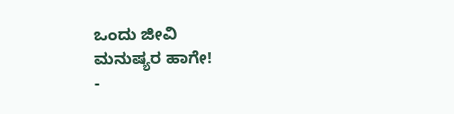ಒಂದು ಜೀವಿ
ಮನುಷ್ಯರ ಹಾಗೇ!
-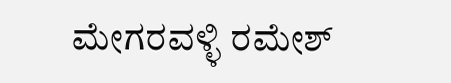ಮೇಗರವಳ್ಳಿ ರಮೇಶ್